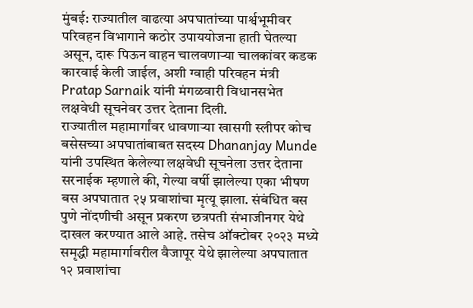मुंबई: राज्यातील वाढत्या अपघातांच्या पार्श्वभूमीवर परिवहन विभागाने कठोर उपाययोजना हाती घेतल्या असून, दारू पिऊन वाहन चालवणाऱ्या चालकांवर कडक कारवाई केली जाईल, अशी ग्वाही परिवहन मंत्री Pratap Sarnaik यांनी मंगळवारी विधानसभेत लक्षवेधी सूचनेवर उत्तर देताना दिली.
राज्यातील महामार्गांवर धावणाऱ्या खासगी स्लीपर कोच बसेसच्या अपघातांबाबत सदस्य Dhananjay Munde यांनी उपस्थित केलेल्या लक्षवेधी सूचनेला उत्तर देताना सरनाईक म्हणाले की, गेल्या वर्षी झालेल्या एका भीषण बस अपघातात २५ प्रवाशांचा मृत्यू झाला. संबंधित बस पुणे नोंदणीची असून प्रकरण छत्रपती संभाजीनगर येथे दाखल करण्यात आले आहे. तसेच ऑक्टोबर २०२३ मध्ये समृद्धी महामार्गावरील वैजापूर येथे झालेल्या अपघातात १२ प्रवाशांचा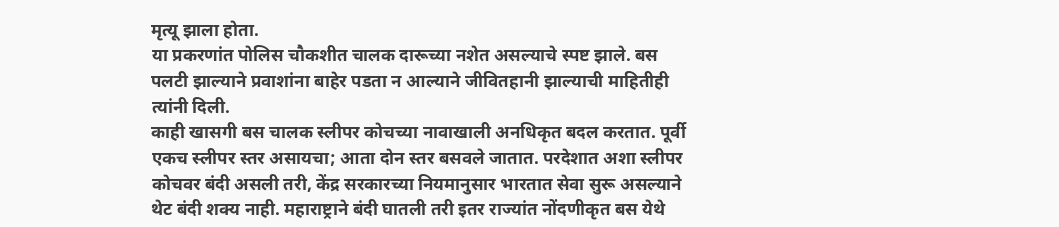मृत्यू झाला होता.
या प्रकरणांत पोलिस चौकशीत चालक दारूच्या नशेत असल्याचे स्पष्ट झाले. बस पलटी झाल्याने प्रवाशांना बाहेर पडता न आल्याने जीवितहानी झाल्याची माहितीही त्यांनी दिली.
काही खासगी बस चालक स्लीपर कोचच्या नावाखाली अनधिकृत बदल करतात. पूर्वी एकच स्लीपर स्तर असायचा; आता दोन स्तर बसवले जातात. परदेशात अशा स्लीपर कोचवर बंदी असली तरी, केंद्र सरकारच्या नियमानुसार भारतात सेवा सुरू असल्याने थेट बंदी शक्य नाही. महाराष्ट्राने बंदी घातली तरी इतर राज्यांत नोंदणीकृत बस येथे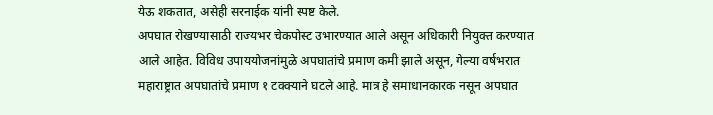येऊ शकतात, असेही सरनाईक यांनी स्पष्ट केले.
अपघात रोखण्यासाठी राज्यभर चेकपोस्ट उभारण्यात आले असून अधिकारी नियुक्त करण्यात आले आहेत. विविध उपाययोजनांमुळे अपघातांचे प्रमाण कमी झाले असून, गेल्या वर्षभरात महाराष्ट्रात अपघातांचे प्रमाण १ टक्क्याने घटले आहे. मात्र हे समाधानकारक नसून अपघात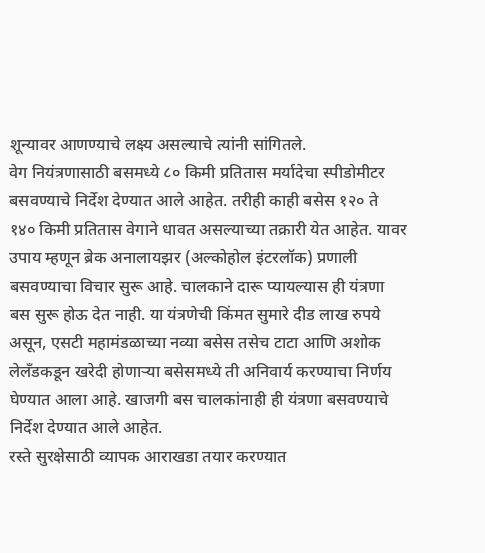शून्यावर आणण्याचे लक्ष्य असल्याचे त्यांनी सांगितले.
वेग नियंत्रणासाठी बसमध्ये ८० किमी प्रतितास मर्यादेचा स्पीडोमीटर बसवण्याचे निर्देश देण्यात आले आहेत. तरीही काही बसेस १२० ते १४० किमी प्रतितास वेगाने धावत असल्याच्या तक्रारी येत आहेत. यावर उपाय म्हणून ब्रेक अनालायझर (अल्कोहोल इंटरलॉक) प्रणाली बसवण्याचा विचार सुरू आहे. चालकाने दारू प्यायल्यास ही यंत्रणा बस सुरू होऊ देत नाही. या यंत्रणेची किंमत सुमारे दीड लाख रुपये असून, एसटी महामंडळाच्या नव्या बसेस तसेच टाटा आणि अशोक लेलँडकडून खरेदी होणाऱ्या बसेसमध्ये ती अनिवार्य करण्याचा निर्णय घेण्यात आला आहे. खाजगी बस चालकांनाही ही यंत्रणा बसवण्याचे निर्देश देण्यात आले आहेत.
रस्ते सुरक्षेसाठी व्यापक आराखडा तयार करण्यात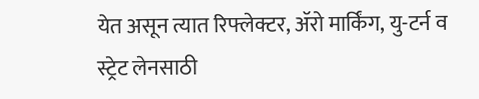येत असून त्यात रिफ्लेक्टर, ॲरो मार्किंग, यु-टर्न व स्ट्रेट लेनसाठी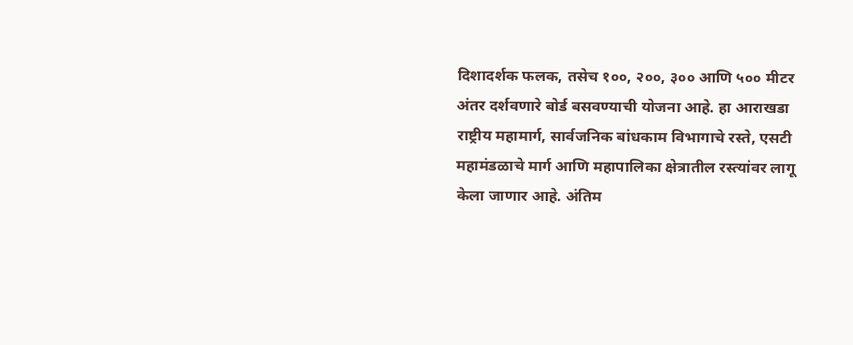दिशादर्शक फलक, तसेच १००, २००, ३०० आणि ५०० मीटर अंतर दर्शवणारे बोर्ड बसवण्याची योजना आहे. हा आराखडा राष्ट्रीय महामार्ग, सार्वजनिक बांधकाम विभागाचे रस्ते, एसटी महामंडळाचे मार्ग आणि महापालिका क्षेत्रातील रस्त्यांवर लागू केला जाणार आहे. अंतिम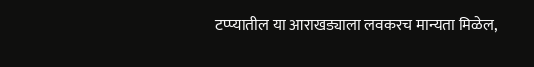टप्प्यातील या आराखड्याला लवकरच मान्यता मिळेल,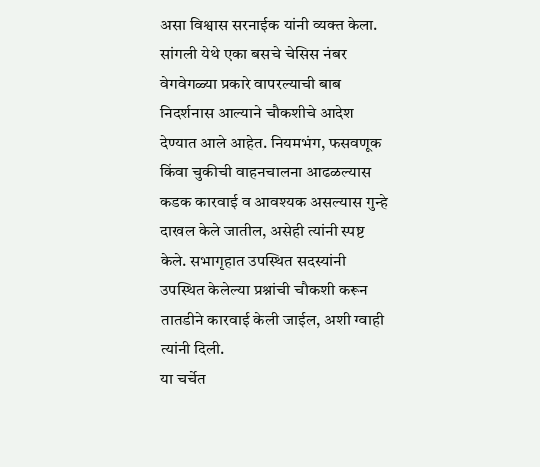असा विश्वास सरनाईक यांनी व्यक्त केला.
सांगली येथे एका बसचे चेसिस नंबर वेगवेगळ्या प्रकारे वापरल्याची बाब निदर्शनास आल्याने चौकशीचे आदेश देण्यात आले आहेत. नियमभंग, फसवणूक किंवा चुकीची वाहनचालना आढळल्यास कडक कारवाई व आवश्यक असल्यास गुन्हे दाखल केले जातील, असेही त्यांनी स्पष्ट केले. सभागृहात उपस्थित सदस्यांनी उपस्थित केलेल्या प्रश्नांची चौकशी करून तातडीने कारवाई केली जाईल, अशी ग्वाही त्यांनी दिली.
या चर्चेत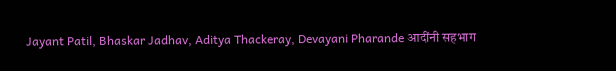Jayant Patil, Bhaskar Jadhav, Aditya Thackeray, Devayani Pharande आदींनी सहभाग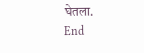घेतला.
End